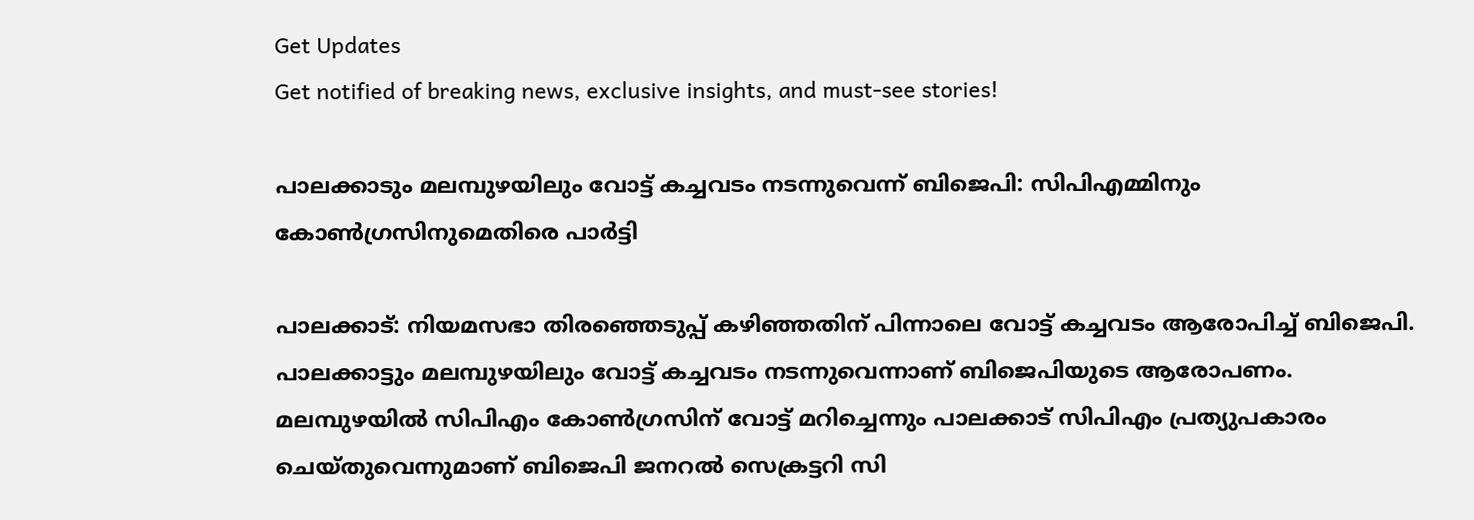Get Updates
Get notified of breaking news, exclusive insights, and must-see stories!

പാലക്കാടും മലമ്പുഴയിലും വോട്ട് കച്ചവടം നടന്നുവെന്ന് ബിജെപി: സിപിഎമ്മിനും കോൺഗ്രസിനുമെതിരെ പാർട്ടി

പാലക്കാട്: നിയമസഭാ തിരഞ്ഞെടുപ്പ് കഴിഞ്ഞതിന് പിന്നാലെ വോട്ട് കച്ചവടം ആരോപിച്ച് ബിജെപി. പാലക്കാട്ടും മലമ്പുഴയിലും വോട്ട് കച്ചവടം നടന്നുവെന്നാണ് ബിജെപിയുടെ ആരോപണം. മലമ്പുഴയിൽ സിപിഎം കോൺഗ്രസിന് വോട്ട് മറിച്ചെന്നും പാലക്കാട് സിപിഎം പ്രത്യുപകാരം ചെയ്തുവെന്നുമാണ് ബിജെപി ജനറൽ സെക്രട്ടറി സി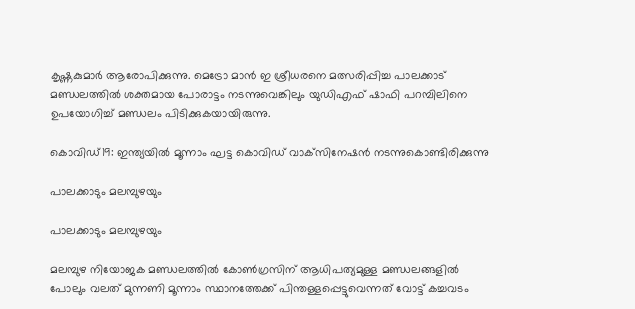കൃഷ്ണകുമാർ ആരോപിക്കുന്നു. മെട്രോ മാൻ ഇ ശ്രീധരനെ മത്സരിപ്പിച്ച പാലക്കാട് മണ്ഡലത്തിൽ ശക്തമായ പോരാട്ടം നടന്നുവെങ്കിലും യുഡിഎഫ് ഷാഫി പറമ്പിലിനെ ഉപയോഗിച്ച് മണ്ഡലം പിടിക്കുകയായിരുന്നു.

കൊവിഡ്19: ഇന്ത്യയില്‍ മൂന്നാം ഘട്ട കൊവിഡ് വാക്‌സിനേഷന്‍ നടന്നുകൊണ്ടിരിക്കുന്നു

പാലക്കാടും മലമ്പുഴയും

പാലക്കാടും മലമ്പുഴയും

മലമ്പുഴ നിയോജക മണ്ഡലത്തിൽ കോൺഗ്രസിന് ആധിപത്യമുള്ള മണ്ഡലങ്ങളിൽ പോലും വലത് മുന്നണി മൂന്നാം സ്ഥാനത്തേക്ക് പിന്തള്ളപ്പെട്ടുവെന്നത് വോട്ട് കച്ചവടം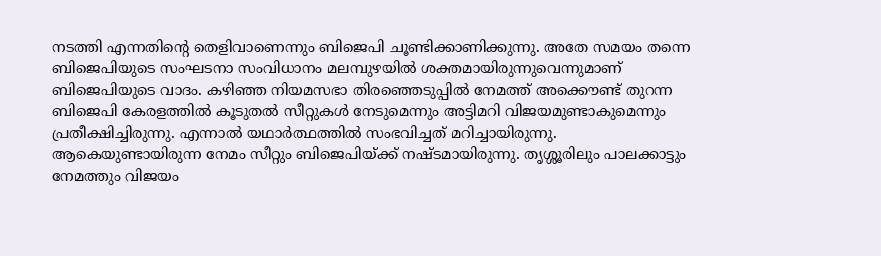നടത്തി എന്നതിന്റെ തെളിവാണെന്നും ബിജെപി ചൂണ്ടിക്കാണിക്കുന്നു. അതേ സമയം തന്നെ ബിജെപിയുടെ സംഘടനാ സംവിധാനം മലമ്പുഴയിൽ ശക്തമായിരുന്നുവെന്നുമാണ് ബിജെപിയുടെ വാദം. കഴിഞ്ഞ നിയമസഭാ തിരഞ്ഞെടുപ്പിൽ നേമത്ത് അക്കൌണ്ട് തുറന്ന ബിജെപി കേരളത്തിൽ കൂടുതൽ സീറ്റുകൾ നേടുമെന്നും അട്ടിമറി വിജയമുണ്ടാകുമെന്നും പ്രതീക്ഷിച്ചിരുന്നു. എന്നാൽ യഥാർത്ഥത്തിൽ സംഭവിച്ചത് മറിച്ചായിരുന്നു. ആകെയുണ്ടായിരുന്ന നേമം സീറ്റും ബിജെപിയ്ക്ക് നഷ്ടമായിരുന്നു. തൃശ്ശൂരിലും പാലക്കാട്ടും നേമത്തും വിജയം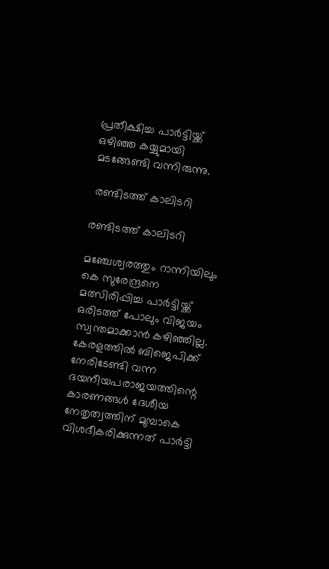പ്രതീക്ഷിച്ച പാർട്ടിയ്ക്ക് ഒഴിഞ്ഞ കയ്യുമായി മടങ്ങേണ്ടി വന്നിരുന്നു.

 രണ്ടിടത്ത് കാലിടറി

രണ്ടിടത്ത് കാലിടറി

മഞ്ചേശ്വരത്തും റാന്നിയിലും കെ സുരേന്ദ്രനെ മത്സിരിപ്പിച്ച പാർട്ടിയ്ക്ക് ഒരിടത്ത് പോലും വിജയം സ്വന്തമാക്കാൻ കഴിഞ്ഞില്ല. കേരളത്തിൽ ബിജെപിക്ക് നേരിടേണ്ടി വന്ന ദയനീയപരാജയത്തിന്റെ കാരണങ്ങൾ ദേശീയ നേതൃത്വത്തിന് മുമ്പാകെ വിശദീകരിക്കുന്നത് പാർട്ടി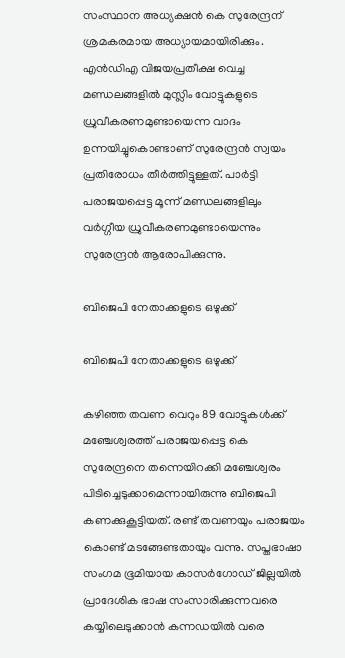സംസ്ഥാന അധ്യക്ഷൻ കെ സുരേന്ദ്രന് ശ്രമകരമായ അധ്യായമായിരിക്കും. എൻഡിഎ വിജയപ്രതീക്ഷ വെച്ച മണ്ഡലങ്ങളിൽ മുസ്ലിം വോട്ടുകളുടെ ധ്രുവീകരണമുണ്ടായെന്ന വാദം ഉന്നയിച്ചുകൊണ്ടാണ് സുരേന്ദ്രൻ സ്വയം പ്രതിരോധം തീർത്തിട്ടുള്ളത്. പാർട്ടി പരാജയപ്പെട്ട മൂന്ന് മണ്ഡലങ്ങളിലും വർഗ്ഗീയ ധ്രുവീകരണമുണ്ടായെന്നും സുരേന്ദ്രൻ ആരോപിക്കുന്നു.

ബിജെപി നേതാക്കളുടെ ഒഴുക്ക്

ബിജെപി നേതാക്കളുടെ ഒഴുക്ക്

കഴിഞ്ഞ തവണ വെറും 89 വോട്ടുകൾക്ക് മഞ്ചേശ്വരത്ത് പരാജയപ്പെട്ട കെ സുരേന്ദ്രനെ തന്നെയിറക്കി മഞ്ചേശ്വരം പിടിച്ചെടുക്കാമെന്നായിരുന്നു ബിജെപി കണക്കുകൂട്ടിയത്. രണ്ട് തവണയും പരാജയം കൊണ്ട് മടങ്ങേണ്ടതായും വന്നു. സപ്തഭാഷാ സംഗമ ഭൂമിയായ കാസർഗോഡ് ജില്ലയിൽ പ്രാദേശിക ഭാഷ സംസാരിക്കുന്നവരെ കയ്യിലെടുക്കാൻ കന്നഡയിൽ വരെ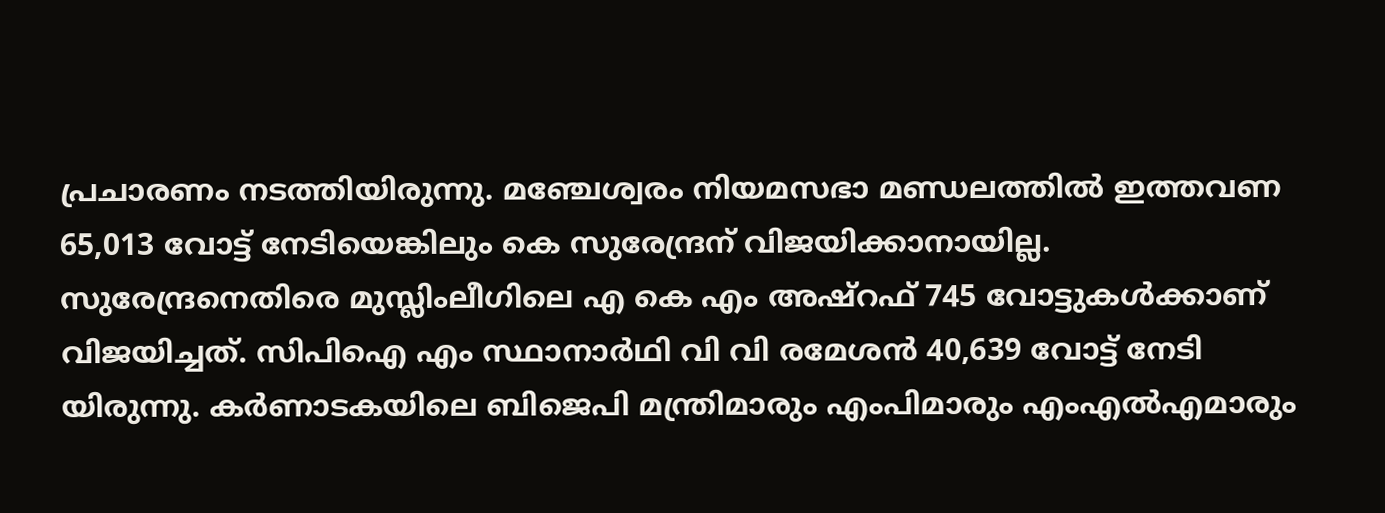പ്രചാരണം നടത്തിയിരുന്നു. മഞ്ചേശ്വരം നിയമസഭാ മണ്ഡലത്തിൽ ഇത്തവണ 65,013 വോട്ട്‌ നേടിയെങ്കിലും കെ സുരേന്ദ്രന് വിജയിക്കാനായില്ല. സുരേന്ദ്രനെതിരെ മുസ്ലിംലീഗിലെ എ കെ എം അഷ്റഫ് 745 വോട്ടുകൾക്കാണ് വിജയിച്ചത്‌. സിപിഐ എം സ്ഥാനാർഥി വി വി രമേശൻ 40,639 വോട്ട് നേടി യിരുന്നു. കർണാടകയിലെ ബിജെപി മന്ത്രിമാരും എംപിമാരും എംഎൽഎമാരും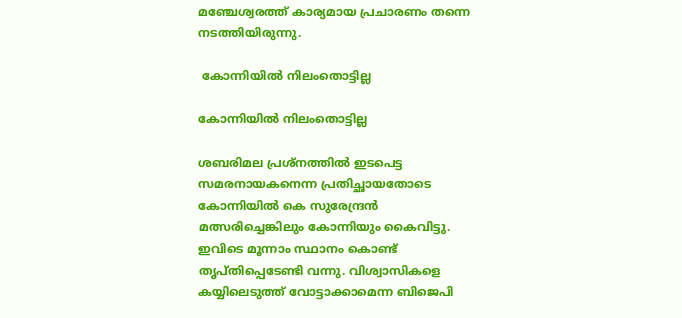മഞ്ചേശ്വരത്ത്‌ കാര്യമായ പ്രചാരണം തന്നെ നടത്തിയിരുന്നു.

 കോന്നിയിൽ നിലംതൊട്ടില്ല

കോന്നിയിൽ നിലംതൊട്ടില്ല

ശബരിമല പ്രശ്നത്തിൽ ഇടപെട്ട സമരനായകനെന്ന പ്രതിച്ഛായതോടെ കോന്നിയിൽ കെ സുരേന്ദ്രൻ മത്സരിച്ചെങ്കിലും കോന്നിയും കൈവിട്ടു. ഇവിടെ മൂന്നാം സ്ഥാനം കൊണ്ട് തൃപ്തിപ്പെടേണ്ടി വന്നു. വിശ്വാസികളെ കയ്യിലെടുത്ത് വോട്ടാക്കാമെന്ന ബിജെപി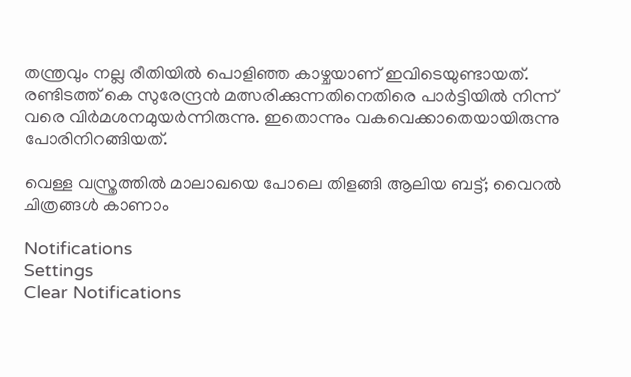തന്ത്രവും നല്ല രീതിയിൽ പൊളിഞ്ഞ കാഴ്ചയാണ് ഇവിടെയുണ്ടായത്. രണ്ടിടത്ത് കെ സുരേന്ദ്രൻ മത്സരിക്കുന്നതിനെതിരെ പാർട്ടിയിൽ നിന്ന് വരെ വിർമശനമുയർന്നിരുന്നു. ഇതൊന്നും വകവെക്കാതെയായിരുന്നു പോരിനിറങ്ങിയത്.

വെള്ള വസ്ത്രത്തില്‍ മാലാഖയെ പോലെ തിളങ്ങി ആലിയ ബട്ട്; വൈറല്‍ ചിത്രങ്ങള്‍ കാണാം

Notifications
Settings
Clear Notifications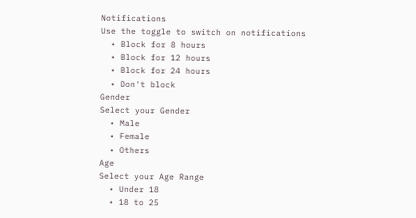Notifications
Use the toggle to switch on notifications
  • Block for 8 hours
  • Block for 12 hours
  • Block for 24 hours
  • Don't block
Gender
Select your Gender
  • Male
  • Female
  • Others
Age
Select your Age Range
  • Under 18
  • 18 to 25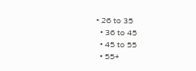• 26 to 35
  • 36 to 45
  • 45 to 55
  • 55+